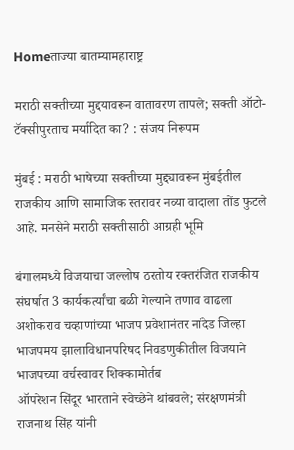Homeताज्या बातम्यामहाराष्ट्र

मराठी सक्तीच्या मुद्दयावरून वातावरण तापले; सक्ती ऑटो-टॅक्सीपुरताच मर्यादित का? : संजय निरूपम

मुंबई : मराठी भाषेच्या सक्तीच्या मुद्द्यावरून मुंबईतील राजकीय आणि सामाजिक स्तरावर नव्या वादाला तोंड फुटले आहे. मनसेने मराठी सक्तीसाठी आग्रही भूमि

बंगालमध्ये विजयाचा जल्लोष ठरतोय रक्तरंजित राजकीय संघर्षात 3 कार्यकर्त्यांचा बळी गेल्याने तणाव वाढला
अशोकराव चव्हाणांच्या भाजप प्रवेशानंतर नांदेड जिल्हा भाजपमय झालाविधानपरिषद निवडणुकीतील विजयाने भाजपच्या वर्चस्वावर शिक्कामोर्तब
ऑपरेशन सिंदूर भारताने स्वेच्छेने थांबवले; संरक्षणमंत्री राजनाथ सिंह यांनी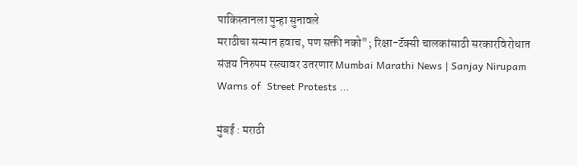पाकिस्तानला पुन्हा सुनावले
मराठीचा सन्मान हवाच, पण सक्ती नको"; रिक्षा-टॅक्सी चालकांसाठी सरकारविरोधात  संजय निरुपम रस्त्यावर उतरणार Mumbai Marathi News | Sanjay Nirupam Warns of  Street Protests ...

मुंबई : मराठी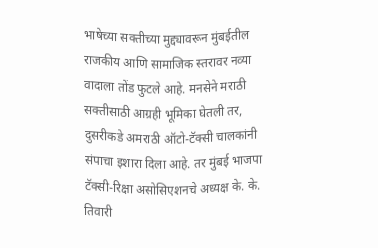भाषेच्या सक्तीच्या मुद्द्यावरून मुंबईतील राजकीय आणि सामाजिक स्तरावर नव्या वादाला तोंड फुटले आहे. मनसेने मराठी सक्तीसाठी आग्रही भूमिका घेतली तर, दुसरीकडे अमराठी ऑटो-टॅक्सी चालकांनी संपाचा इशारा दिला आहे. तर मुंबई भाजपा टॅक्सी-रिक्षा असोसिएशनचे अध्यक्ष के. के. तिवारी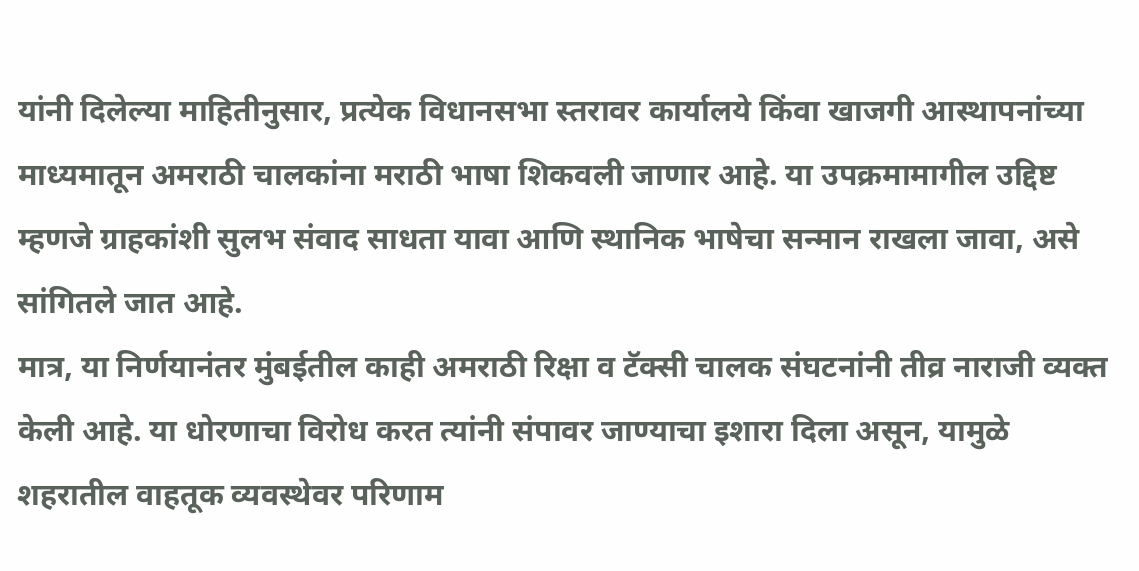यांनी दिलेल्या माहितीनुसार, प्रत्येक विधानसभा स्तरावर कार्यालये किंवा खाजगी आस्थापनांच्या माध्यमातून अमराठी चालकांना मराठी भाषा शिकवली जाणार आहे. या उपक्रमामागील उद्दिष्ट म्हणजे ग्राहकांशी सुलभ संवाद साधता यावा आणि स्थानिक भाषेचा सन्मान राखला जावा, असे सांगितले जात आहे.
मात्र, या निर्णयानंतर मुंबईतील काही अमराठी रिक्षा व टॅक्सी चालक संघटनांनी तीव्र नाराजी व्यक्त केली आहे. या धोरणाचा विरोध करत त्यांनी संपावर जाण्याचा इशारा दिला असून, यामुळे शहरातील वाहतूक व्यवस्थेवर परिणाम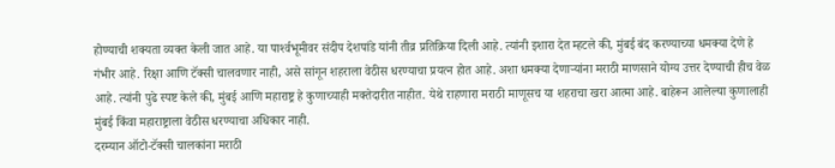होण्याची शक्यता व्यक्त केली जात आहे. या पार्श्‍वभूमीवर संदीप देशपांडे यांनी तीव्र प्रतिक्रिया दिली आहे. त्यांनी इशारा देत म्हटले की, मुंबई बंद करण्याच्या धमक्या देणे हे गंभीर आहे. रिक्षा आणि टॅक्सी चालवणार नाही, असे सांगून शहराला वेठीस धरण्याचा प्रयत्न होत आहे. अशा धमक्या देणार्‍यांना मराठी माणसाने योग्य उत्तर देण्याची हीच वेळ आहे. त्यांनी पुढे स्पष्ट केले की, मुंबई आणि महाराष्ट्र हे कुणाच्याही मक्तेदारीत नाहीत. येथे राहणारा मराठी माणूसच या शहराचा खरा आत्मा आहे. बाहेरून आलेल्या कुणालाही मुंबई किंवा महाराष्ट्राला वेठीस धरण्याचा अधिकार नाही.
दरम्यान ऑटो-टॅक्सी चालकांना मराठी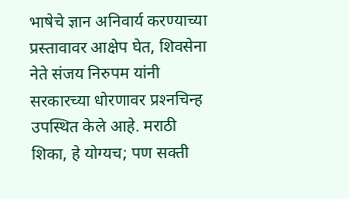भाषेचे ज्ञान अनिवार्य करण्याच्या प्रस्तावावर आक्षेप घेत, शिवसेना नेते संजय निरुपम यांनी सरकारच्या धोरणावर प्रश्‍नचिन्ह उपस्थित केले आहे. मराठी शिका, हे योग्यच; पण सक्ती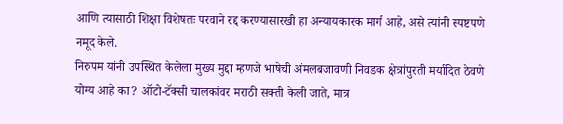आणि त्यासाठी शिक्षा विशेषतः परवाने रद्द करण्यासारखी हा अन्यायकारक मार्ग आहे, असे त्यांनी स्पष्टपणे नमूद केले.
निरुपम यांनी उपस्थित केलेला मुख्य मुद्दा म्हणजे भाषेची अंमलबजावणी निवडक क्षेत्रांपुरती मर्यादित ठेवणे योग्य आहे का? ऑटो-टॅक्सी चालकांवर मराठी सक्ती केली जाते, मात्र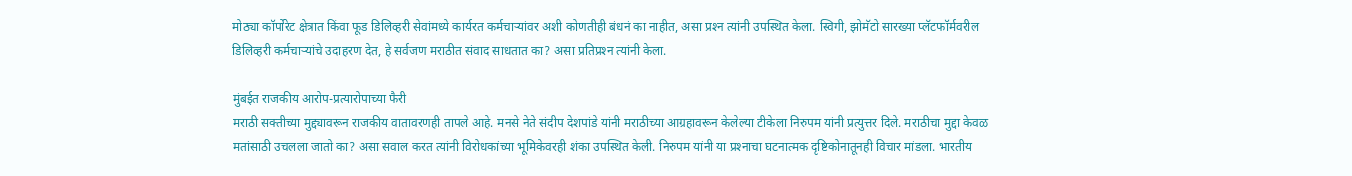मोठ्या कॉर्पोरेट क्षेत्रात किंवा फूड डिलिव्हरी सेवांमध्ये कार्यरत कर्मचार्‍यांवर अशी कोणतीही बंधनं का नाहीत, असा प्रश्‍न त्यांनी उपस्थित केला. स्विगी, झोमॅटो सारख्या प्लॅटफॉर्मवरील डिलिव्हरी कर्मचार्‍यांचे उदाहरण देत, हे सर्वजण मराठीत संवाद साधतात का? असा प्रतिप्रश्‍न त्यांनी केला.

मुंबईत राजकीय आरोप-प्रत्यारोपाच्या फैरी
मराठी सक्तीच्या मुद्द्यावरून राजकीय वातावरणही तापले आहे. मनसे नेते संदीप देशपांडे यांनी मराठीच्या आग्रहावरून केलेल्या टीकेला निरुपम यांनी प्रत्युत्तर दिले. मराठीचा मुद्दा केवळ मतांसाठी उचलला जातो का? असा सवाल करत त्यांनी विरोधकांच्या भूमिकेवरही शंका उपस्थित केली. निरुपम यांनी या प्रश्‍नाचा घटनात्मक दृष्टिकोनातूनही विचार मांडला. भारतीय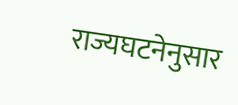राज्यघटनेनुसार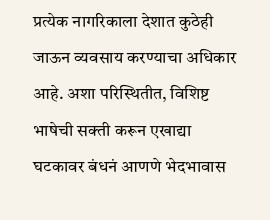प्रत्येक नागरिकाला देशात कुठेही जाऊन व्यवसाय करण्याचा अधिकार आहे. अशा परिस्थितीत, विशिष्ट भाषेची सक्ती करून एखाद्या घटकावर बंधनं आणणे भेदभावास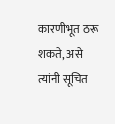कारणीभूत ठरू शकते, असे त्यांनी सूचित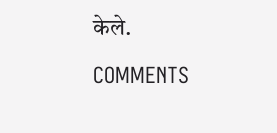केले.

COMMENTS